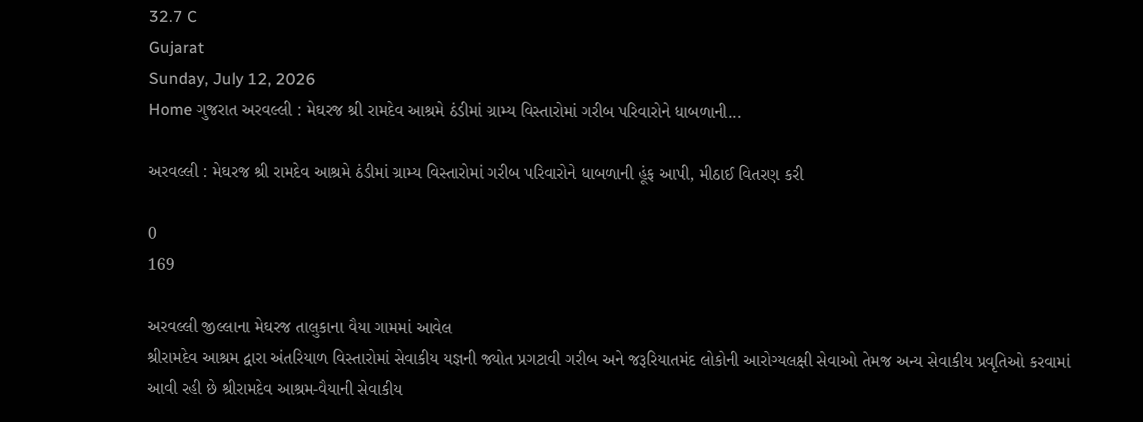32.7 C
Gujarat
Sunday, July 12, 2026
Home ગુજરાત અરવલ્લી : મેઘરજ શ્રી રામદેવ આશ્રમે ઠંડીમાં ગ્રામ્ય વિસ્તારોમાં ગરીબ પરિવારોને ધાબળાની...

અરવલ્લી : મેઘરજ શ્રી રામદેવ આશ્રમે ઠંડીમાં ગ્રામ્ય વિસ્તારોમાં ગરીબ પરિવારોને ધાબળાની હૂંફ આપી, મીઠાઈ વિતરણ કરી

0
169

અરવલ્લી જીલ્લાના મેઘરજ તાલુકાના વૈયા ગામમાં આવેલ
શ્રીરામદેવ આશ્રમ દ્વારા અંતરિયાળ વિસ્તારોમાં સેવાકીય યજ્ઞની જ્યોત પ્રગટાવી ગરીબ અને જરૂરિયાતમંદ લોકોની આરોગ્યલક્ષી સેવાઓ તેમજ અન્ય સેવાકીય પ્રવૃતિઓ કરવામાં આવી રહી છે શ્રીરામદેવ આશ્રમ-વૈયાની સેવાકીય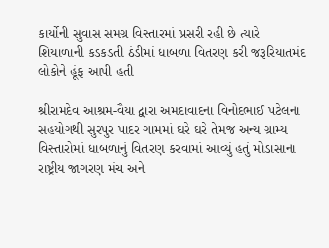કાર્યોની સુવાસ સમગ્ર વિસ્તારમાં પ્રસરી રહી છે ત્યારે શિયાળાની કડકડતી ઠંડીમાં ધાબળા વિતરણ કરી જરૂરિયાતમંદ લોકોને હૂંફ આપી હતી

શ્રીરામદેવ આશ્રમ-વૈયા દ્વારા અમદાવાદના વિનોદભાઈ પટેલના સહયોગથી સુરપુર પાદર ગામમાં ઘરે ઘરે તેમજ અન્ય ગ્રામ્ય વિસ્તારોમાં ધાબળાનું વિતરણ કરવામાં આવ્યું હતું મોડાસાના રાષ્ટ્રીય જાગરણ મંચ અને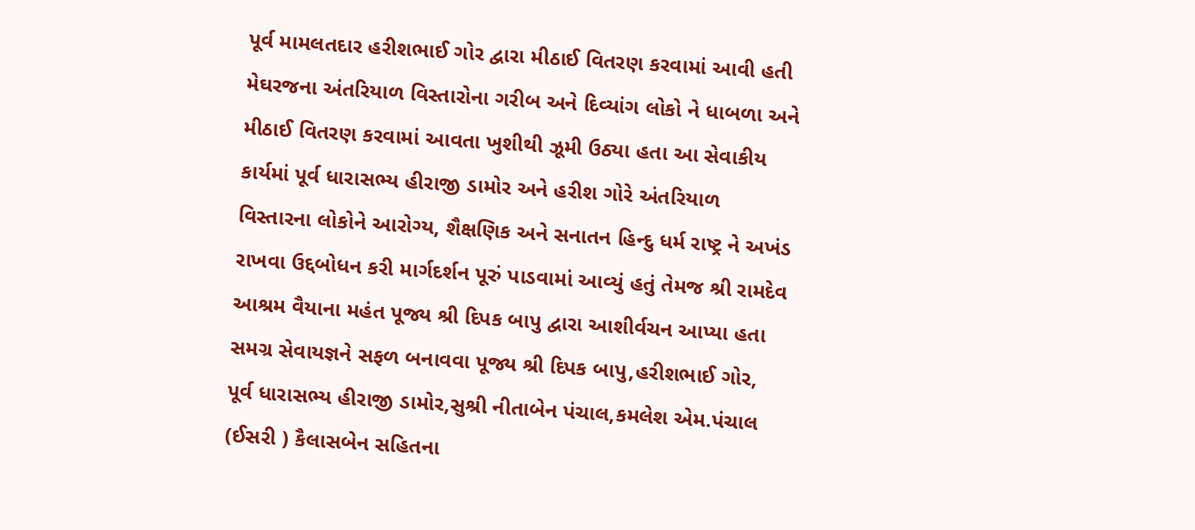પૂર્વ મામલતદાર હરીશભાઈ ગોર દ્વારા મીઠાઈ વિતરણ કરવામાં આવી હતી મેઘરજના અંતરિયાળ વિસ્તારોના ગરીબ અને દિવ્યાંગ લોકો ને ધાબળા અને મીઠાઈ વિતરણ કરવામાં આવતા ખુશીથી ઝૂમી ઉઠ્યા હતા આ સેવાકીય કાર્યમાં પૂર્વ ધારાસભ્ય હીરાજી ડામોર અને હરીશ ગોરે અંતરિયાળ વિસ્તારના લોકોને આરોગ્ય, શૈક્ષણિક અને સનાતન હિન્દુ ધર્મ રાષ્ટ્ર ને અખંડ રાખવા ઉદ્દબોધન કરી માર્ગદર્શન પૂરું પાડવામાં આવ્યું હતું તેમજ શ્રી રામદેવ આશ્રમ વૈયાના મહંત પૂજ્ય શ્રી દિપક બાપુ દ્વારા આશીર્વચન આપ્યા હતા સમગ્ર સેવાયજ્ઞને સફળ બનાવવા પૂજ્ય શ્રી દિપક બાપુ,હરીશભાઈ ગોર, પૂર્વ ધારાસભ્ય હીરાજી ડામોર,સુશ્રી નીતાબેન પંચાલ,કમલેશ એમ.પંચાલ (ઈસરી ) કૈલાસબેન સહિતના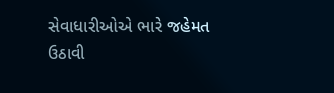સેવાધારીઓએ ભારે જહેમત ઉઠાવી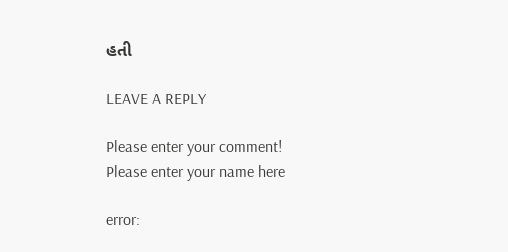હતી

LEAVE A REPLY

Please enter your comment!
Please enter your name here

error: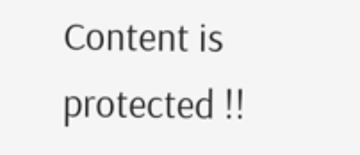Content is protected !!